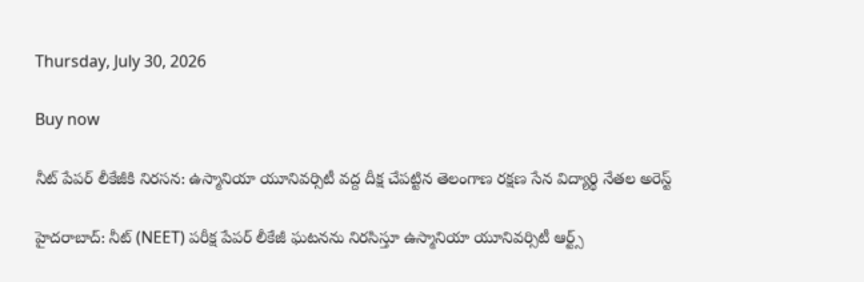Thursday, July 30, 2026

Buy now

నీట్ పేపర్ లీకేజీకి నిరసన: ఉస్మానియా యూనివర్సిటీ వద్ద దీక్ష చేపట్టిన తెలంగాణ రక్షణ సేన విద్యార్థి నేతల అరెస్ట్

హైదరాబాద్: నీట్ (NEET) పరీక్ష పేపర్ లీకేజీ ఘటనను నిరసిస్తూ ఉస్మానియా యూనివర్సిటీ ఆర్ట్స్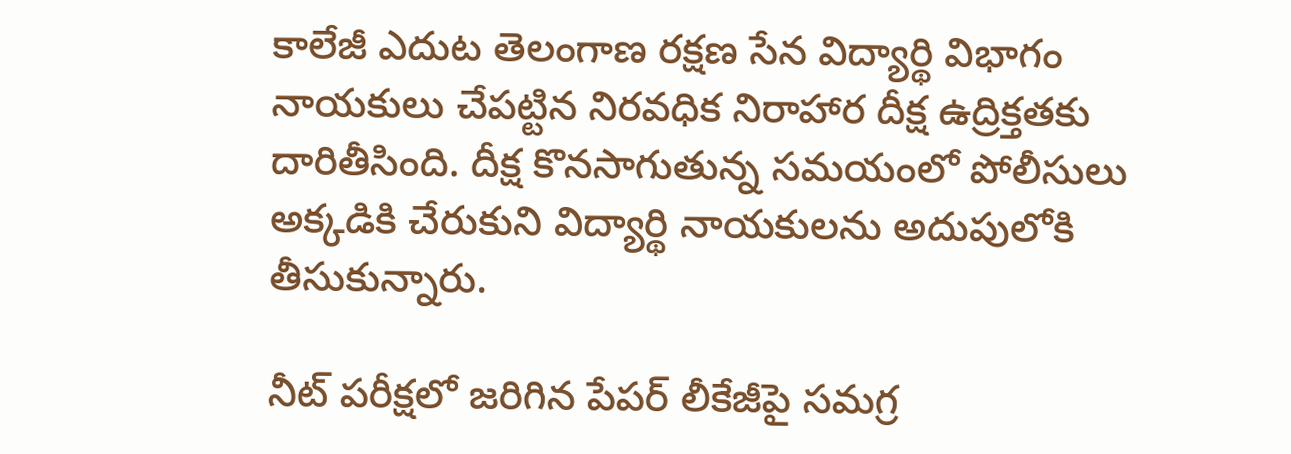కాలేజీ ఎదుట తెలంగాణ రక్షణ సేన విద్యార్థి విభాగం నాయకులు చేపట్టిన నిరవధిక నిరాహార దీక్ష ఉద్రిక్తతకు దారితీసింది. దీక్ష కొనసాగుతున్న సమయంలో పోలీసులు అక్కడికి చేరుకుని విద్యార్థి నాయకులను అదుపులోకి తీసుకున్నారు.

నీట్ పరీక్షలో జరిగిన పేపర్ లీకేజీపై సమగ్ర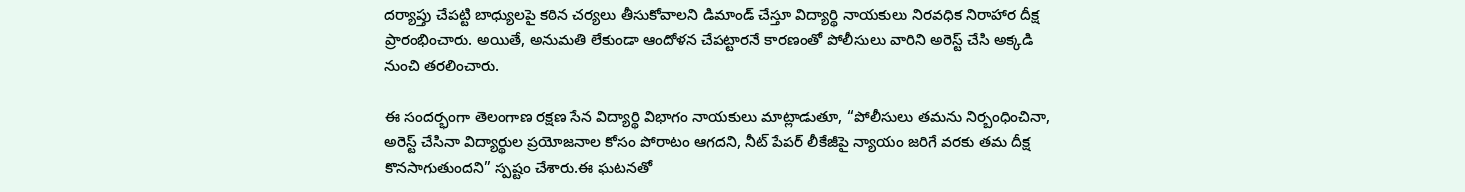దర్యాప్తు చేపట్టి బాధ్యులపై కఠిన చర్యలు తీసుకోవాలని డిమాండ్ చేస్తూ విద్యార్థి నాయకులు నిరవధిక నిరాహార దీక్ష ప్రారంభించారు. అయితే, అనుమతి లేకుండా ఆందోళన చేపట్టారనే కారణంతో పోలీసులు వారిని అరెస్ట్ చేసి అక్కడి నుంచి తరలించారు.

ఈ సందర్భంగా తెలంగాణ రక్షణ సేన విద్యార్థి విభాగం నాయకులు మాట్లాడుతూ, “పోలీసులు తమను నిర్బంధించినా, అరెస్ట్ చేసినా విద్యార్థుల ప్రయోజనాల కోసం పోరాటం ఆగదని, నీట్ పేపర్ లీకేజీపై న్యాయం జరిగే వరకు తమ దీక్ష కొనసాగుతుందని” స్పష్టం చేశారు.ఈ ఘటనతో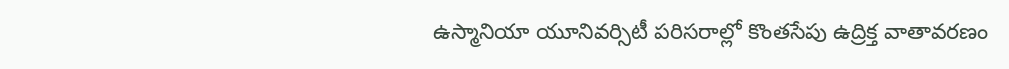ఉస్మానియా యూనివర్సిటీ పరిసరాల్లో కొంతసేపు ఉద్రిక్త వాతావరణం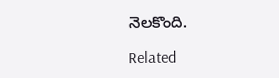నెలకొంది.

Related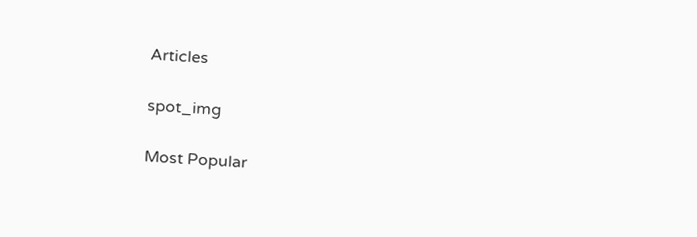Articles

spot_img

Most Popular